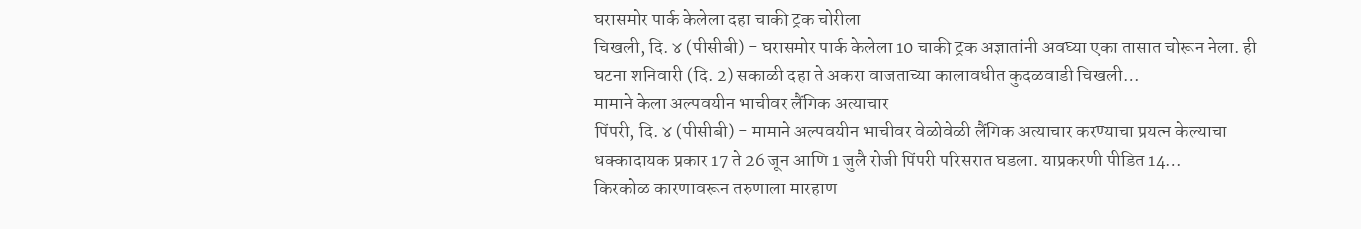घरासमोर पार्क केलेला दहा चाकी ट्रक चोरीला
चिखली, दि. ४ (पीसीबी) - घरासमोर पार्क केलेला 10 चाकी ट्रक अज्ञातांनी अवघ्या एका तासात चोरून नेला. ही घटना शनिवारी (दि. 2) सकाळी दहा ते अकरा वाजताच्या कालावधीत कुदळवाडी चिखली…
मामाने केला अल्पवयीन भाचीवर लैंगिक अत्याचार
पिंपरी, दि. ४ (पीसीबी) - मामाने अल्पवयीन भाचीवर वेळोवेळी लैंगिक अत्याचार करण्याचा प्रयत्न केल्याचा धक्कादायक प्रकार 17 ते 26 जून आणि 1 जुलै रोजी पिंपरी परिसरात घडला. याप्रकरणी पीडित 14…
किरकोळ कारणावरून तरुणाला मारहाण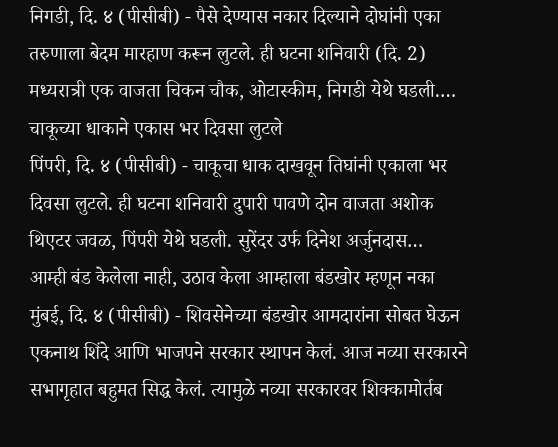निगडी, दि. ४ (पीसीबी) - पैसे देण्यास नकार दिल्याने दोघांनी एका तरुणाला बेदम मारहाण करून लुटले. ही घटना शनिवारी (दि. 2) मध्यरात्री एक वाजता चिकन चौक, ओटास्कीम, निगडी येथे घडली.…
चाकूच्या धाकाने एकास भर दिवसा लुटले
पिंपरी, दि. ४ (पीसीबी) - चाकूचा धाक दाखवून तिघांनी एकाला भर दिवसा लुटले. ही घटना शनिवारी दुपारी पावणे दोन वाजता अशोक थिएटर जवळ, पिंपरी येथे घडली. सुरेंदर उर्फ दिनेश अर्जुनदास…
आम्ही बंड केलेला नाही, उठाव केला आम्हाला बंडखोर म्हणून नका
मुंबई, दि. ४ (पीसीबी) - शिवसेनेच्या बंडखोर आमदारांना सोबत घेऊन एकनाथ शिंदे आणि भाजपने सरकार स्थापन केलं. आज नव्या सरकारने सभागृहात बहुमत सिद्ध केलं. त्यामुळे नव्या सरकारवर शिक्कामोर्तब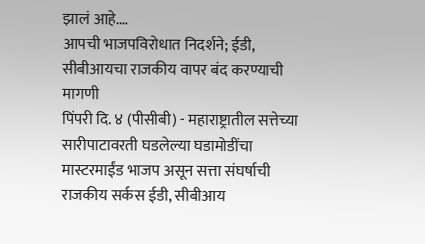झालं आहे.…
आपची भाजपविरोधात निदर्शने; ईडी, सीबीआयचा राजकीय वापर बंद करण्याची मागणी
पिंपरी दि. ४ (पीसीबी) - महाराष्ट्रातील सत्तेच्या सारीपाटावरती घडलेल्या घडामोडींचा मास्टरमाईंड भाजप असून सत्ता संघर्षाची राजकीय सर्कस ईडी, सीबीआय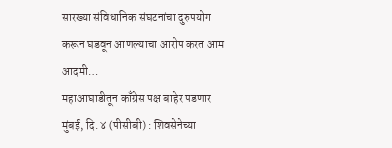सारख्या संविधानिक संघटनांचा दुरुपयोग करून घडवून आणल्याचा आरोप करत आम आदमी…
महाआघाडीतून काँग्रेस पक्ष बाहेर पडणार
मुंबई, दि. ४ (पीसीबी) : शिवसेनेच्या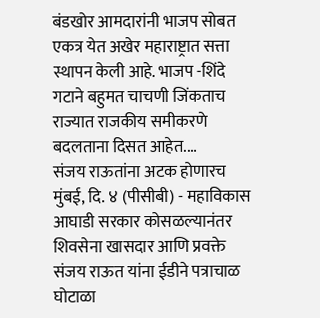बंडखोर आमदारांनी भाजप सोबत एकत्र येत अखेर महाराष्ट्रात सत्ता स्थापन केली आहे. भाजप -शिंदे गटाने बहुमत चाचणी जिंकताच राज्यात राजकीय समीकरणे बदलताना दिसत आहेत.…
संजय राऊतांना अटक होणारच
मुंबई, दि. ४ (पीसीबी) - महाविकास आघाडी सरकार कोसळल्यानंतर शिवसेना खासदार आणि प्रवक्ते संजय राऊत यांना ईडीने पत्राचाळ घोटाळा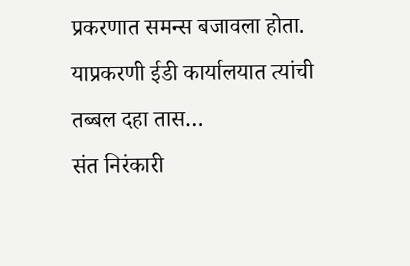प्रकरणात समन्स बजावला होता. याप्रकरणी ईडी कार्यालयात त्यांची तब्बल दहा तास…
संत निरंकारी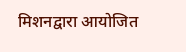मिशनद्वारा आयोजित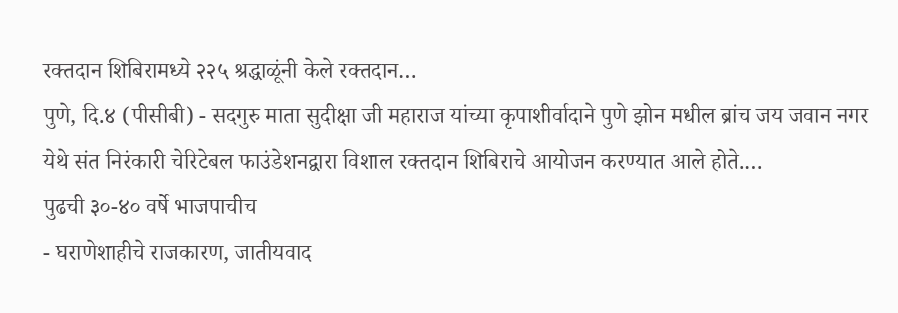रक्तदान शिबिरामध्ये २२५ श्रद्धाळूंनी केले रक्तदान…
पुणे, दि.४ (पीसीबी) - सदगुरु माता सुदीक्षा जी महाराज यांच्या कृपाशीर्वादाने पुणे झोन मधील ब्रांच जय जवान नगर येथे संत निरंकारी चेरिटेबल फाउंडेशनद्वारा विशाल रक्तदान शिबिराचे आयोजन करण्यात आले होते.…
पुढची ३०-४० वर्षे भाजपाचीच
- घराणेशाहीचे राजकारण, जातीयवाद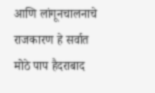आणि लांगूनचालनाचे राजकारण हे सर्वात मोठे पाप हैदराबाद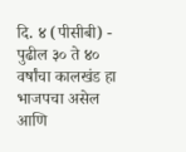दि. ४ (पीसीबी) - पुढील ३० ते ४० वर्षांचा कालखंड हा भाजपचा असेल आणि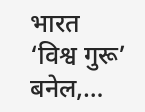भारत ‘विश्व गुरू’ बनेल,…